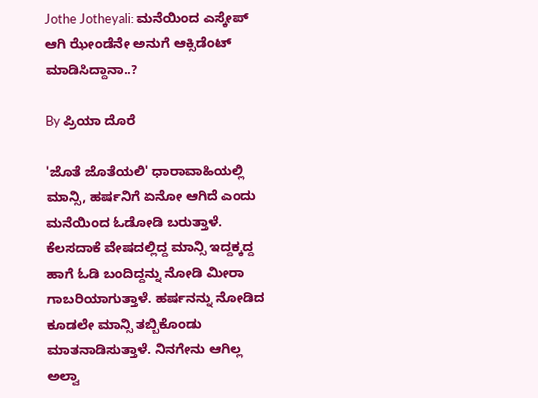Jothe Jotheyali: ಮನೆಯಿಂದ ಎಸ್ಕೇಪ್ ಆಗಿ ಝೇಂಡೆನೇ ಅನುಗೆ ಆಕ್ಸಿಡೆಂಟ್ ಮಾಡಿಸಿದ್ದಾನಾ..?

By ಪ್ರಿಯಾ ದೊರೆ

'ಜೊತೆ ಜೊತೆಯಲಿ' ಧಾರಾವಾಹಿಯಲ್ಲಿ ಮಾನ್ಸಿ, ಹರ್ಷನಿಗೆ ಏನೋ ಆಗಿದೆ ಎಂದು ಮನೆಯಿಂದ ಓಡೋಡಿ ಬರುತ್ತಾಳೆ. ಕೆಲಸದಾಕೆ ವೇಷದಲ್ಲಿದ್ದ ಮಾನ್ಸಿ ಇದ್ದಕ್ಕದ್ದ ಹಾಗೆ ಓಡಿ ಬಂದಿದ್ದನ್ನು ನೋಡಿ ಮೀರಾ ಗಾಬರಿಯಾಗುತ್ತಾಳೆ. ಹರ್ಷನನ್ನು ನೋಡಿದ ಕೂಡಲೇ ಮಾನ್ಸಿ ತಬ್ಬಿಕೊಂಡು ಮಾತನಾಡಿಸುತ್ತಾಳೆ. ನಿನಗೇನು ಆಗಿಲ್ಲ ಅಲ್ವಾ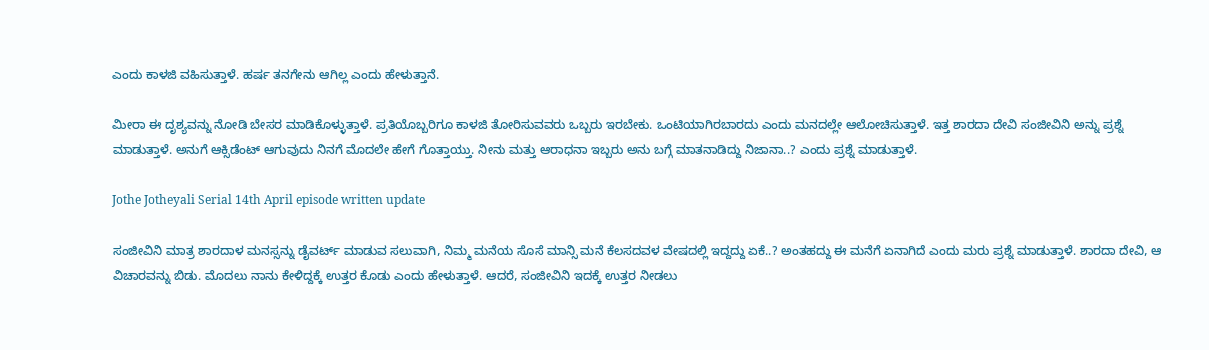ಎಂದು ಕಾಳಜಿ ವಹಿಸುತ್ತಾಳೆ. ಹರ್ಷ ತನಗೇನು ಆಗಿಲ್ಲ ಎಂದು ಹೇಳುತ್ತಾನೆ.

ಮೀರಾ ಈ ದೃಶ್ಯವನ್ನು ನೋಡಿ ಬೇಸರ ಮಾಡಿಕೊಳ್ಳುತ್ತಾಳೆ. ಪ್ರತಿಯೊಬ್ಬರಿಗೂ ಕಾಳಜಿ ತೋರಿಸುವವರು ಒಬ್ಬರು ಇರಬೇಕು. ಒಂಟಿಯಾಗಿರಬಾರದು ಎಂದು ಮನದಲ್ಲೇ ಆಲೋಚಿಸುತ್ತಾಳೆ. ಇತ್ತ ಶಾರದಾ ದೇವಿ ಸಂಜೀವಿನಿ ಅನ್ನು ಪ್ರಶ್ನೆ ಮಾಡುತ್ತಾಳೆ. ಅನುಗೆ ಆಕ್ಸಿಡೆಂಟ್ ಆಗುವುದು ನಿನಗೆ ಮೊದಲೇ ಹೇಗೆ ಗೊತ್ತಾಯ್ತು. ನೀನು ಮತ್ತು ಆರಾಧನಾ ಇಬ್ಬರು ಅನು ಬಗ್ಗೆ ಮಾತನಾಡಿದ್ದು ನಿಜಾನಾ..? ಎಂದು ಪ್ರಶ್ನೆ ಮಾಡುತ್ತಾಳೆ.

Jothe Jotheyali Serial 14th April episode written update

ಸಂಜೀವಿನಿ ಮಾತ್ರ ಶಾರದಾಳ ಮನಸ್ಸನ್ನು ಡೈವರ್ಟ್ ಮಾಡುವ ಸಲುವಾಗಿ, ನಿಮ್ಮ ಮನೆಯ ಸೊಸೆ ಮಾನ್ಸಿ ಮನೆ ಕೆಲಸದವಳ ವೇಷದಲ್ಲಿ ಇದ್ದದ್ದು ಏಕೆ..? ಅಂತಹದ್ದು ಈ ಮನೆಗೆ ಏನಾಗಿದೆ ಎಂದು ಮರು ಪ್ರಶ್ನೆ ಮಾಡುತ್ತಾಳೆ. ಶಾರದಾ ದೇವಿ, ಆ ವಿಚಾರವನ್ನು ಬಿಡು. ಮೊದಲು ನಾನು ಕೇಳಿದ್ದಕ್ಕೆ ಉತ್ತರ ಕೊಡು ಎಂದು ಹೇಳುತ್ತಾಳೆ. ಆದರೆ, ಸಂಜೀವಿನಿ ಇದಕ್ಕೆ ಉತ್ತರ ನೀಡಲು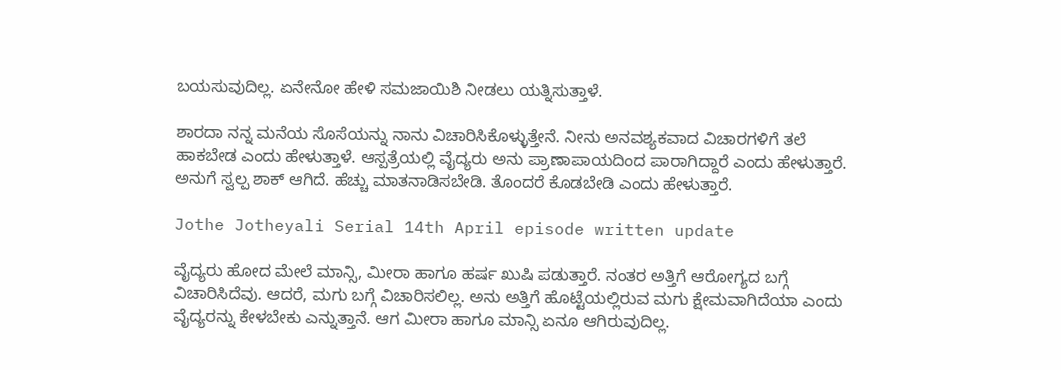ಬಯಸುವುದಿಲ್ಲ. ಏನೇನೋ ಹೇಳಿ ಸಮಜಾಯಿಶಿ ನೀಡಲು ಯತ್ನಿಸುತ್ತಾಳೆ.

ಶಾರದಾ ನನ್ನ ಮನೆಯ ಸೊಸೆಯನ್ನು ನಾನು ವಿಚಾರಿಸಿಕೊಳ್ಳುತ್ತೇನೆ. ನೀನು ಅನವಶ್ಯಕವಾದ ವಿಚಾರಗಳಿಗೆ ತಲೆ ಹಾಕಬೇಡ ಎಂದು ಹೇಳುತ್ತಾಳೆ. ಆಸ್ಪತ್ರೆಯಲ್ಲಿ ವೈದ್ಯರು ಅನು ಪ್ರಾಣಾಪಾಯದಿಂದ ಪಾರಾಗಿದ್ದಾರೆ ಎಂದು ಹೇಳುತ್ತಾರೆ. ಅನುಗೆ ಸ್ವಲ್ಪ ಶಾಕ್ ಆಗಿದೆ. ಹೆಚ್ಚು ಮಾತನಾಡಿಸಬೇಡಿ. ತೊಂದರೆ ಕೊಡಬೇಡಿ ಎಂದು ಹೇಳುತ್ತಾರೆ.

Jothe Jotheyali Serial 14th April episode written update

ವೈದ್ಯರು ಹೋದ ಮೇಲೆ ಮಾನ್ಸಿ, ಮೀರಾ ಹಾಗೂ ಹರ್ಷ ಖುಷಿ ಪಡುತ್ತಾರೆ. ನಂತರ ಅತ್ತಿಗೆ ಆರೋಗ್ಯದ ಬಗ್ಗೆ ವಿಚಾರಿಸಿದೆವು. ಆದರೆ, ಮಗು ಬಗ್ಗೆ ವಿಚಾರಿಸಲಿಲ್ಲ. ಅನು ಅತ್ತಿಗೆ ಹೊಟ್ಟೆಯಲ್ಲಿರುವ ಮಗು ಕ್ಷೇಮವಾಗಿದೆಯಾ ಎಂದು ವೈದ್ಯರನ್ನು ಕೇಳಬೇಕು ಎನ್ನುತ್ತಾನೆ. ಆಗ ಮೀರಾ ಹಾಗೂ ಮಾನ್ಸಿ ಏನೂ ಆಗಿರುವುದಿಲ್ಲ.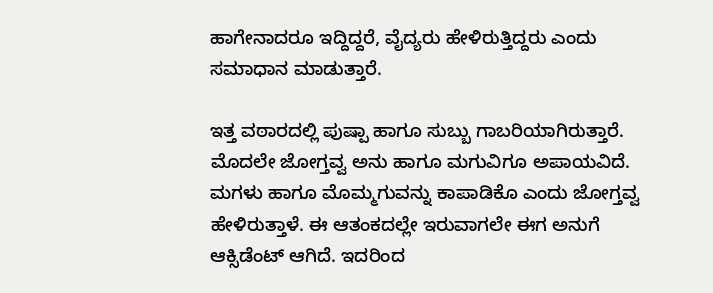ಹಾಗೇನಾದರೂ ಇದ್ದಿದ್ದರೆ, ವೈದ್ಯರು ಹೇಳಿರುತ್ತಿದ್ದರು ಎಂದು ಸಮಾಧಾನ ಮಾಡುತ್ತಾರೆ.

ಇತ್ತ ವಠಾರದಲ್ಲಿ ಪುಷ್ಪಾ ಹಾಗೂ ಸುಬ್ಬು ಗಾಬರಿಯಾಗಿರುತ್ತಾರೆ. ಮೊದಲೇ ಜೋಗ್ತವ್ವ ಅನು ಹಾಗೂ ಮಗುವಿಗೂ ಅಪಾಯವಿದೆ. ಮಗಳು ಹಾಗೂ ಮೊಮ್ಮಗುವನ್ನು ಕಾಪಾಡಿಕೊ ಎಂದು ಜೋಗ್ತವ್ವ ಹೇಳಿರುತ್ತಾಳೆ. ಈ ಆತಂಕದಲ್ಲೇ ಇರುವಾಗಲೇ ಈಗ ಅನುಗೆ ಆಕ್ಸಿಡೆಂಟ್ ಆಗಿದೆ. ಇದರಿಂದ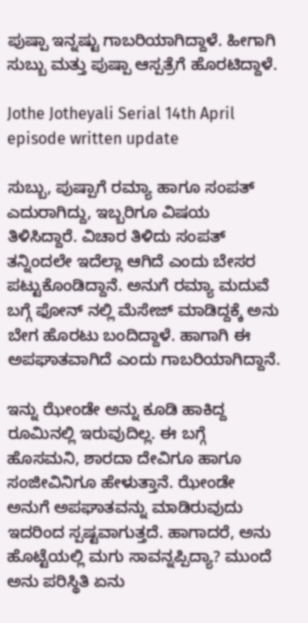ಪುಷ್ಪಾ ಇನ್ನಷ್ಟು ಗಾಬರಿಯಾಗಿದ್ದಾಳೆ. ಹೀಗಾಗಿ ಸುಬ್ಬು ಮತ್ತು ಪುಷ್ಪಾ ಆಸ್ಪತ್ರೆಗೆ ಹೊರಟಿದ್ದಾಳೆ.

Jothe Jotheyali Serial 14th April episode written update

ಸುಬ್ಬು, ಪುಷ್ಪಾಗೆ ರಮ್ಯಾ ಹಾಗೂ ಸಂಪತ್ ಎದುರಾಗಿದ್ದು, ಇಬ್ಬರಿಗೂ ವಿಷಯ ತಿಳಿಸಿದ್ದಾರೆ. ವಿಚಾರ ತಿಳಿದು ಸಂಪತ್ ತನ್ನಿಂದಲೇ ಇದೆಲ್ಲಾ ಆಗಿದೆ ಎಂದು ಬೇಸರ ಪಟ್ಟುಕೊಂಡಿದ್ದಾನೆ. ಅನುಗೆ ರಮ್ಯಾ ಮದುವೆ ಬಗ್ಗೆ ಫೋನ್ ನಲ್ಲಿ ಮೆಸೇಜ್ ಮಾಡಿದ್ದಕ್ಕೆ ಅನು ಬೇಗ ಹೊರಟು ಬಂದಿದ್ದಾಳೆ. ಹಾಗಾಗಿ ಈ ಅಪಘಾತವಾಗಿದೆ ಎಂದು ಗಾಬರಿಯಾಗಿದ್ದಾನೆ.

ಇನ್ನು ಝೇಂಡೇ ಅನ್ನು ಕೂಡಿ ಹಾಕಿದ್ದ ರೂಮಿನಲ್ಲಿ ಇರುವುದಿಲ್ಲ. ಈ ಬಗ್ಗೆ ಹೊಸಮನಿ, ಶಾರದಾ ದೇವಿಗೂ ಹಾಗೂ ಸಂಜೀವಿನಿಗೂ ಹೇಳುತ್ತಾನೆ. ಝೇಂಡೇ ಅನುಗೆ ಅಪಘಾತವನ್ನು ಮಾಡಿರುವುದು ಇದರಿಂದ ಸ್ಪಷ್ಟವಾಗುತ್ತದೆ. ಹಾಗಾದರೆ, ಅನು ಹೊಟ್ಟೆಯಲ್ಲಿ ಮಗು ಸಾವನ್ನಪ್ಪಿದ್ಯಾ? ಮುಂದೆ ಅನು ಪರಿಸ್ಥಿತಿ ಏನು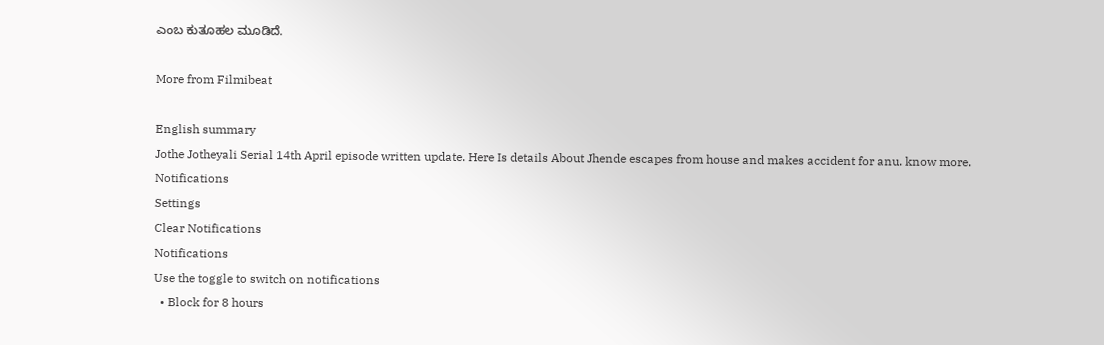ಎಂಬ ಕುತೂಹಲ ಮೂಡಿದೆ.

More from Filmibeat

English summary
Jothe Jotheyali Serial 14th April episode written update. Here Is details About Jhende escapes from house and makes accident for anu. know more.
Notifications
Settings
Clear Notifications
Notifications
Use the toggle to switch on notifications
  • Block for 8 hours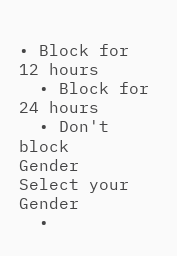• Block for 12 hours
  • Block for 24 hours
  • Don't block
Gender
Select your Gender
  •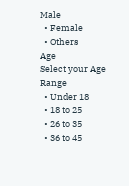Male
  • Female
  • Others
Age
Select your Age Range
  • Under 18
  • 18 to 25
  • 26 to 35
  • 36 to 45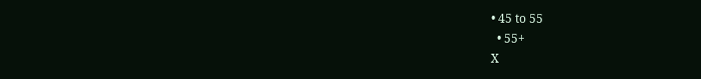• 45 to 55
  • 55+
X